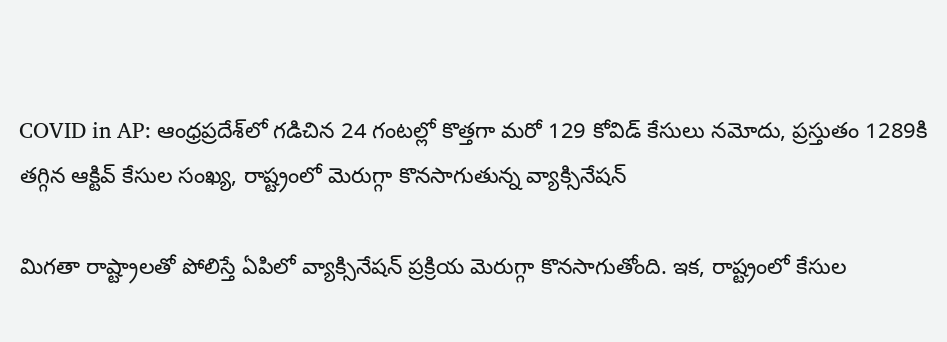COVID in AP: ఆంధ్రప్రదేశ్‌లో గడిచిన 24 గంటల్లో కొత్తగా మరో 129 కోవిడ్ కేసులు నమోదు, ప్రస్తుతం 1289కి తగ్గిన ఆక్టివ్ కేసుల సంఖ్య, రాష్ట్రంలో మెరుగ్గా కొనసాగుతున్న వ్యాక్సినేషన్

మిగతా రాష్ట్రాలతో పోలిస్తే ఏపిలో వ్యాక్సినేషన్ ప్రక్రియ మెరుగ్గా కొనసాగుతోంది. ఇక, రాష్ట్రంలో కేసుల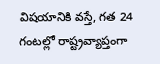విషయానికి వస్తే, గత 24 గంటల్లో రాష్ట్రవ్యాప్తంగా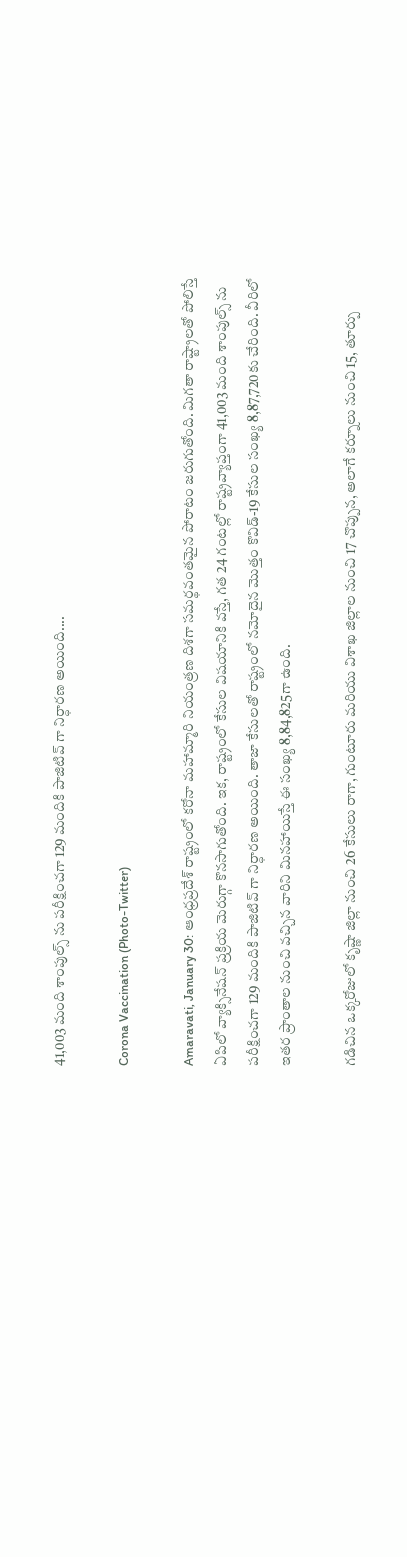41,003 మంది శాంపుల్స్ ను పరీక్షించగా 129 మందికి పాజిటివ్ గా నిర్ధారణ అయింది....

Corona Vaccination (Photo-Twitter)

Amaravati, January 30: ఆంధ్రప్రదేశ్ రాష్ట్రంలో కరోనా మహామ్మారి నియంత్రణ దిశగా సమర్థవంతమైన పోరాటం జరుగుతోంది. మిగతా రాష్ట్రాలతో పోలిస్తే ఏపిలో వ్యాక్సినేషన్ ప్రక్రియ మెరుగ్గా కొనసాగుతోంది. ఇక, రాష్ట్రంలో కేసుల విషయానికి వస్తే, గత 24 గంటల్లో రాష్ట్రవ్యాప్తంగా 41,003 మంది శాంపుల్స్ ను పరీక్షించగా 129 మందికి పాజిటివ్ గా నిర్ధారణ అయింది. తాజా కేసులతో రాష్ట్రంలో నమోదైన మొత్తం కొవిడ్-19 కేసుల సంఖ్య 8,87,720కు చేరింది. వీరిలో ఇతర ప్రాంతాల నుంచి వచ్చిన వారిని మినహాయిస్తే ఈ సంఖ్య 8,84,825గా ఉంది.

గడిచిన ఒక్కరోజులో కృష్ణా జిల్లా నుంచి 26 కేసులు రాగా, గుంటూరు మరియు విశాఖ జిల్లాల నుంచి 17 చొప్పున, అలాగే కర్నూలు నుంచి 15, తూర్పు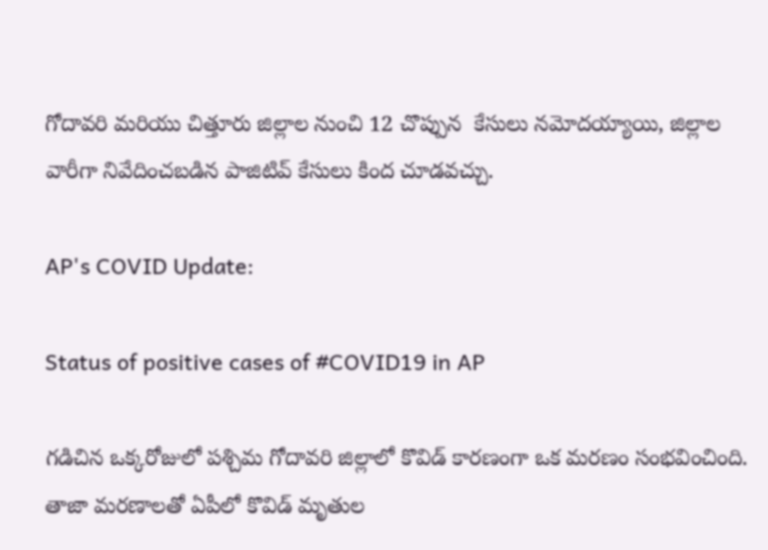గోదావరి మరియు చిత్తూరు జిల్లాల నుంచి 12 చొప్పున  కేసులు నమోదయ్యాయి, జిల్లాల వారీగా నివేదించబడిన పాజిటివ్ కేసులు కింద చూడవచ్చు.

AP's COVID Update:

Status of positive cases of #COVID19 in AP

గడిచిన ఒక్కరోజులో పశ్చిమ గోదావరి జిల్లాలో కొవిడ్ కారణంగా ఒక మరణం సంభవించింది.  తాజా మరణాలతో ఏపీలో కొవిడ్ మృతుల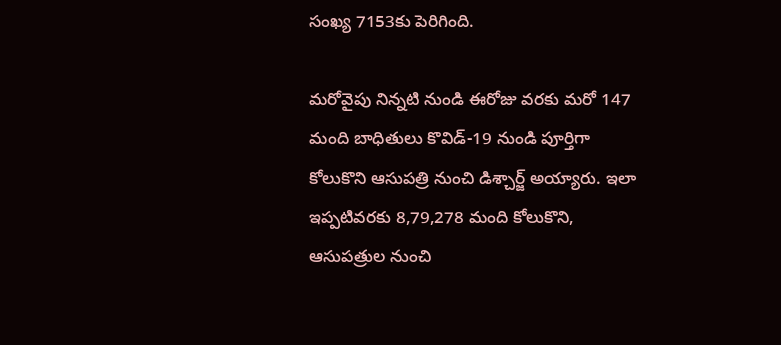సంఖ్య 7153కు పెరిగింది.

మరోవైపు నిన్నటి నుండి ఈరోజు వరకు మరో 147 మంది బాధితులు కొవిడ్-19 నుండి పూర్తిగా కోలుకొని ఆసుపత్రి నుంచి డిశ్చార్జ్ అయ్యారు. ఇలా ఇప్పటివరకు 8,79,278 మంది కోలుకొని, ఆసుపత్రుల నుంచి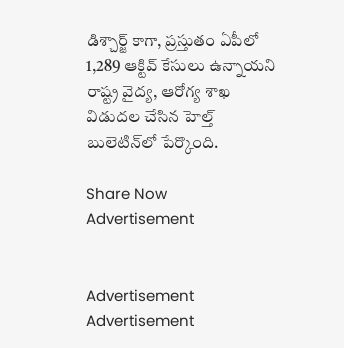డిశ్చార్జ్ కాగా, ప్రస్తుతం ఏపీలో 1,289 ఆక్టివ్ కేసులు ఉన్నాయని రాష్ట్ర వైద్య, ఆరోగ్య శాఖ విడుదల చేసిన హెల్త్ బులెటిన్‌లో పేర్కొంది.

Share Now
Advertisement


Advertisement
Advertisement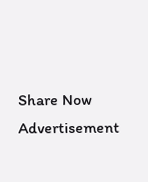Share Now
Advertisement